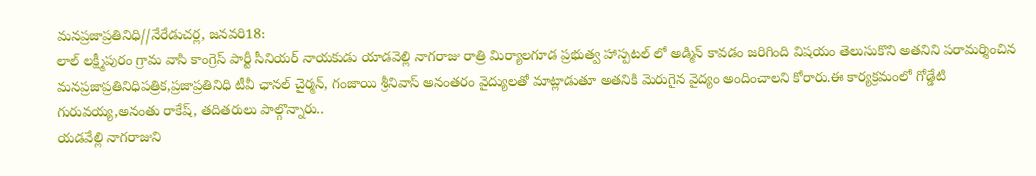మనప్రజాప్రతినిధి//నేరేడుచర్ల, జనవరి18:
లాల్ లక్ష్మీపురం గ్రామ వాసి కాంగ్రెస్ పార్టీ సీనియర్ నాయకుడు యాడవెల్లి నాగరాజు రాత్రి మిర్యాలగూడ ప్రభుత్వ హాస్పటల్ లో అడ్మిన్ కావడం జరిగింది విషయం తెలుసుకొని అతనిని పరామర్శించిన మనప్రజాప్రతినిధిపత్రిక,ప్రజాప్రతినిధి టీవీ ఛానల్ చైర్మన్, గంజాయి శ్రీనివాస్ అనంతరం వైద్యులతో మాట్లాడుతూ అతనికి మెరుగైన వైద్యం అందించాలని కోరారు.ఈ కార్యక్రమంలో గోడ్డేటి గురువయ్య,అనంతు రాకేష్, తదితరులు పాల్గొన్నారు..
యడవేల్లి నాగరాజుని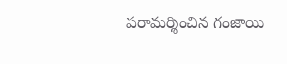పరామర్శించిన గంజాయి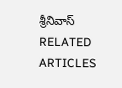శ్రీనివాస్
RELATED ARTICLES